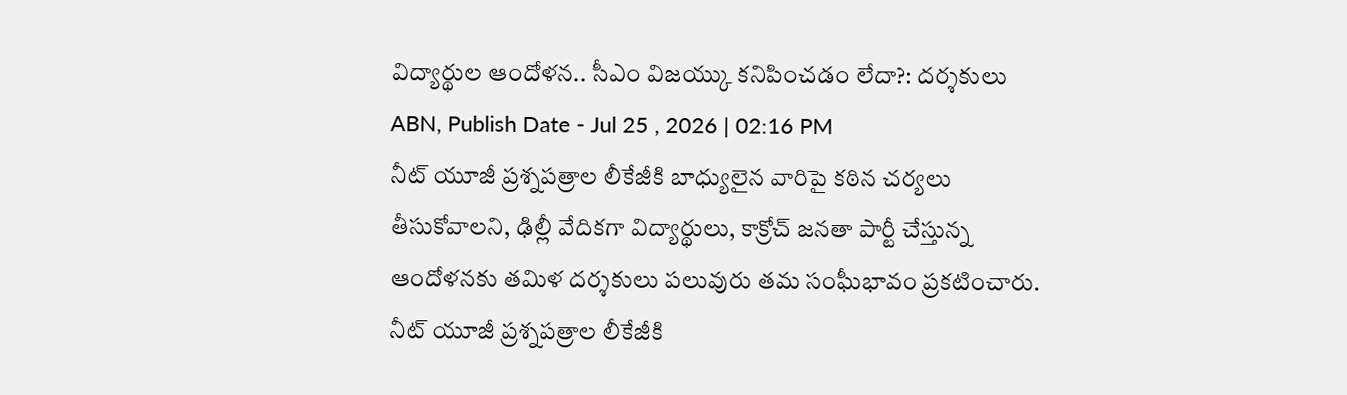విద్యార్థుల ఆందోళన.. సీఎం విజయ్కు కనిపించడం లేదా?: దర్శకులు
ABN, Publish Date - Jul 25 , 2026 | 02:16 PM
నీట్ యూజీ ప్రశ్నపత్రాల లీకేజీకి బాధ్యులైన వారిపై కఠిన చర్యలు తీసుకోవాలని, ఢిల్లీ వేదికగా విద్యార్థులు, కాక్రోచ్ జనతా పార్టీ చేస్తున్న ఆందోళనకు తమిళ దర్శకులు పలువురు తమ సంఘీభావం ప్రకటించారు.
నీట్ యూజీ ప్రశ్నపత్రాల లీకేజీకి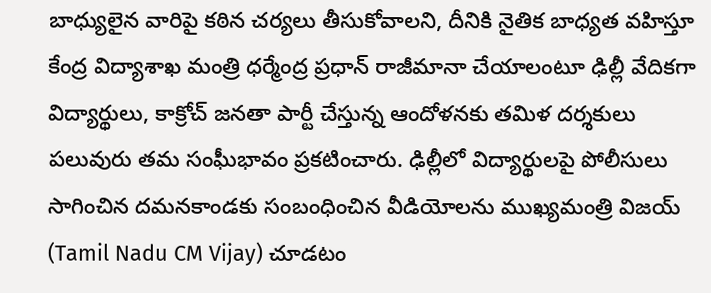బాధ్యులైన వారిపై కఠిన చర్యలు తీసుకోవాలని, దీనికి నైతిక బాధ్యత వహిస్తూ కేంద్ర విద్యాశాఖ మంత్రి ధర్మేంద్ర ప్రధాన్ రాజీమానా చేయాలంటూ ఢిల్లీ వేదికగా విద్యార్థులు, కాక్రోచ్ జనతా పార్టీ చేస్తున్న ఆందోళనకు తమిళ దర్శకులు పలువురు తమ సంఘీభావం ప్రకటించారు. ఢిల్లీలో విద్యార్థులపై పోలీసులు సాగించిన దమనకాండకు సంబంధించిన వీడియోలను ముఖ్యమంత్రి విజయ్ (Tamil Nadu CM Vijay) చూడటం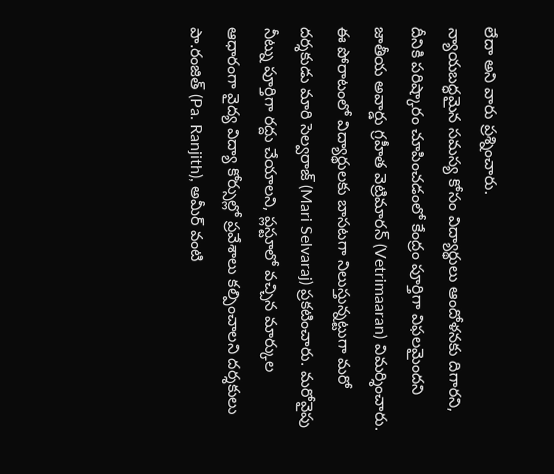లేదా అని వారు ప్రశ్నించారు.
న్యాయబద్ధమైన సమస్య కోసం విద్యార్థులు ఆందోళనకు దిగారని, దీనికి పరిష్కారం చూపించడంలో కేంద్రం పూర్తిగా విఫలమైందని జాతీయ అవార్డు గ్రహీత వెట్రిమారన్ (Vetrimaaran) విమర్శించారు. ఈ పోరాటంలో విద్యార్థులకు బాసటగా నిలుస్తున్నట్టుగా మరో దర్శకుడు మారి సెల్వరాజ్ (Mari Selvaraj) ప్రకటించారు. మరోవైపు నీట్ను పూర్తిగా రద్దు చేయాలని, ప్లస్టూలో వచ్చిన మార్కుల ఆధారంగా వైద్య విద్యా కోర్సుల్లో ప్రవేశాలు కల్పించాలని దర్శకులు పా.రంజిత్ (Pa. Ranjith), అమీర్ వంటి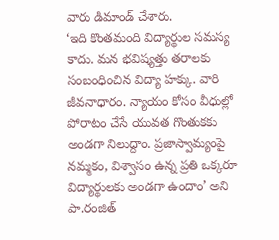వారు డిమాండ్ చేశారు.
‘ఇది కొంతమంది విద్యార్థుల సమస్య కాదు. మన భవిష్యత్తు తరాలకు సంబంధించిన విద్యా హక్కు. వారి జీవనాధారం. న్యాయం కోసం వీధుల్లో పోరాటం చేసే యువత గొంతుకకు అండగా నిలుద్దాం. ప్రజాస్వామ్యంపై నమ్మకం, విశ్వాసం ఉన్న ప్రతి ఒక్కరూ విద్యార్థులకు అండగా ఉందాం’ అని పా.రంజిత్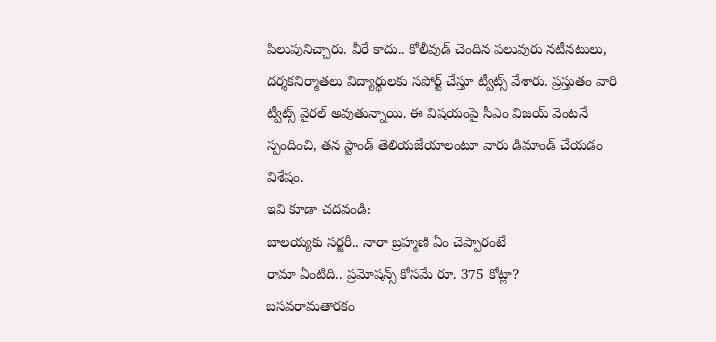పిలుపునిచ్చారు. వీరే కాదు.. కోలీవుడ్ చెందిన పలువురు నటీనటులు, దర్శకనిర్మాతలు విద్యార్థులకు సపోర్ట్ చేస్తూ ట్వీట్స్ వేశారు. ప్రస్తుతం వారి ట్వీట్స్ వైరల్ అవుతున్నాయి. ఈ విషయంపై సీఎం విజయ్ వెంటనే స్పందించి, తన స్టాండ్ తెలియజేయాలంటూ వారు డిమాండ్ చేయడం విశేషం.
ఇవి కూడా చదవండి:
బాలయ్యకు సర్జరీ.. నారా బ్రహ్మణి ఏం చెప్పారంటే
రామా ఏంటిది.. ప్రమోషన్స్ కోసమే రూ. 375 కోట్లా?
బసవరామతారకం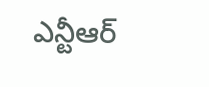ఎన్టీఆర్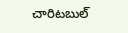చారిటబుల్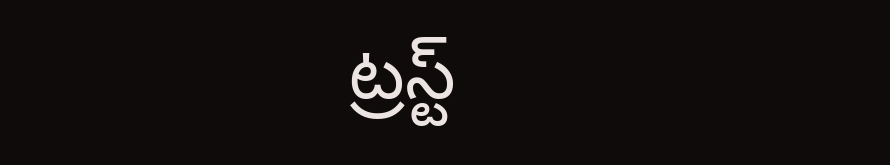ట్రస్ట్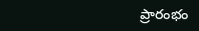ప్రారంభం